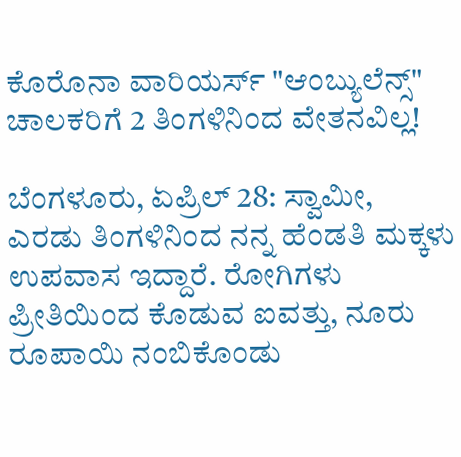ಕೊರೊನಾ ವಾರಿಯರ್ಸ್ "ಆಂಬ್ಯುಲೆನ್ಸ್" ಚಾಲಕರಿಗೆ 2 ತಿಂಗಳಿನಿಂದ ವೇತನವಿಲ್ಲ!

ಬೆಂಗಳೂರು, ಏಪ್ರಿಲ್ 28: ಸ್ವಾಮೀ, ಎರಡು ತಿಂಗಳಿನಿಂದ ನನ್ನ ಹೆಂಡತಿ ಮಕ್ಕಳು ಉಪವಾಸ ಇದ್ದಾರೆ. ರೋಗಿಗಳು ಪ್ರೀತಿಯಿಂದ ಕೊಡುವ ಐವತ್ತು, ನೂರು ರೂಪಾಯಿ ನಂಬಿಕೊಂಡು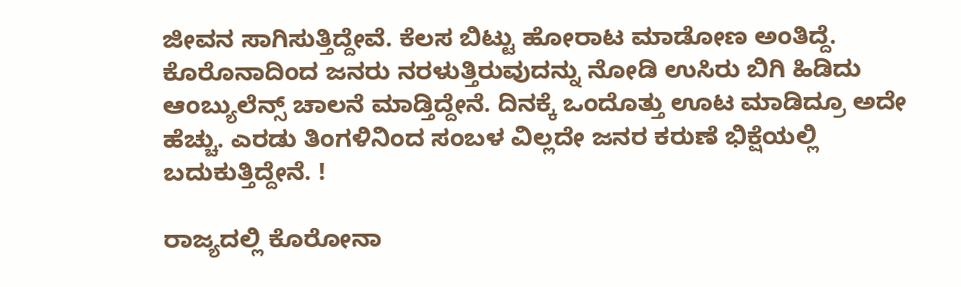ಜೀವನ ಸಾಗಿಸುತ್ತಿದ್ದೇವೆ. ಕೆಲಸ ಬಿಟ್ಟು ಹೋರಾಟ ಮಾಡೋಣ ಅಂತಿದ್ದೆ. ಕೊರೊನಾದಿಂದ ಜನರು ನರಳುತ್ತಿರುವುದನ್ನು ನೋಡಿ ಉಸಿರು ಬಿಗಿ ಹಿಡಿದು ಆಂಬ್ಯುಲೆನ್ಸ್ ಚಾಲನೆ ಮಾಡ್ತಿದ್ದೇನೆ. ದಿನಕ್ಕೆ ಒಂದೊತ್ತು ಊಟ ಮಾಡಿದ್ರೂ ಅದೇ ಹೆಚ್ಚು. ಎರಡು ತಿಂಗಳಿನಿಂದ ಸಂಬಳ ವಿಲ್ಲದೇ ಜನರ ಕರುಣೆ ಭಿಕ್ಷೆಯಲ್ಲಿ ಬದುಕುತ್ತಿದ್ದೇನೆ. !

ರಾಜ್ಯದಲ್ಲಿ ಕೊರೋನಾ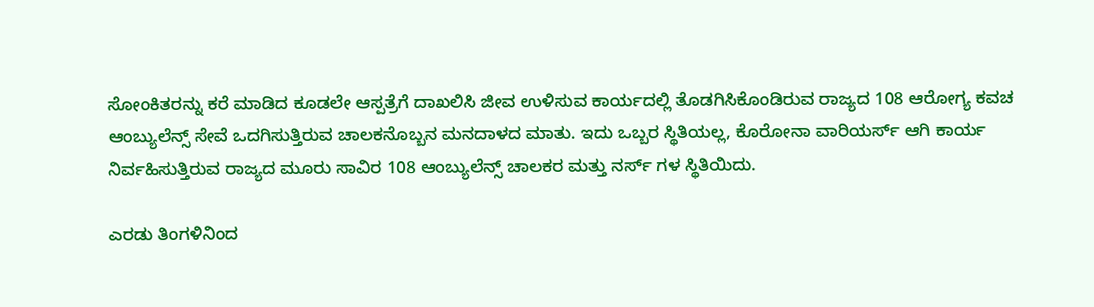ಸೋಂಕಿತರನ್ನು ಕರೆ ಮಾಡಿದ ಕೂಡಲೇ ಆಸ್ಪತ್ರೆಗೆ ದಾಖಲಿಸಿ ಜೀವ ಉಳಿಸುವ ಕಾರ್ಯದಲ್ಲಿ ತೊಡಗಿಸಿಕೊಂಡಿರುವ ರಾಜ್ಯದ 108 ಆರೋಗ್ಯ ಕವಚ ಆಂಬ್ಯುಲೆನ್ಸ್ ಸೇವೆ ಒದಗಿಸುತ್ತಿರುವ ಚಾಲಕನೊಬ್ಬನ ಮನದಾಳದ ಮಾತು. ಇದು ಒಬ್ಬರ ಸ್ಥಿತಿಯಲ್ಲ, ಕೊರೋನಾ ವಾರಿಯರ್ಸ್ ಆಗಿ ಕಾರ್ಯ ನಿರ್ವಹಿಸುತ್ತಿರುವ ರಾಜ್ಯದ ಮೂರು ಸಾವಿರ 108 ಆಂಬ್ಯುಲೆನ್ಸ್ ಚಾಲಕರ ಮತ್ತು ನರ್ಸ್ ಗಳ ಸ್ಥಿತಿಯಿದು.

ಎರಡು ತಿಂಗಳಿನಿಂದ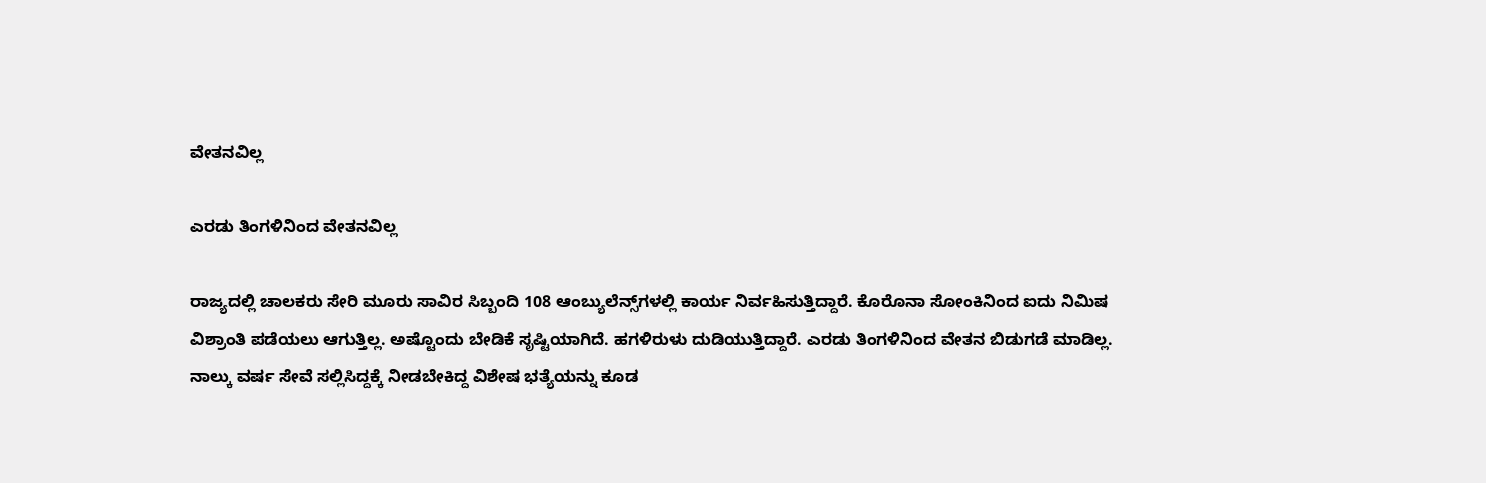ವೇತನವಿಲ್ಲ

ಎರಡು ತಿಂಗಳಿನಿಂದ ವೇತನವಿಲ್ಲ

ರಾಜ್ಯದಲ್ಲಿ ಚಾಲಕರು ಸೇರಿ ಮೂರು ಸಾವಿರ ಸಿಬ್ಬಂದಿ 108 ಆಂಬ್ಯುಲೆನ್ಸ್‌ಗಳಲ್ಲಿ ಕಾರ್ಯ ನಿರ್ವಹಿಸುತ್ತಿದ್ದಾರೆ. ಕೊರೊನಾ ಸೋಂಕಿನಿಂದ ಐದು ನಿಮಿಷ ವಿಶ್ರಾಂತಿ ಪಡೆಯಲು ಆಗುತ್ತಿಲ್ಲ. ಅಷ್ಟೊಂದು ಬೇಡಿಕೆ ಸೃಷ್ಟಿಯಾಗಿದೆ. ಹಗಳಿರುಳು ದುಡಿಯುತ್ತಿದ್ದಾರೆ. ಎರಡು ತಿಂಗಳಿನಿಂದ ವೇತನ ಬಿಡುಗಡೆ ಮಾಡಿಲ್ಲ. ನಾಲ್ಕು ವರ್ಷ ಸೇವೆ ಸಲ್ಲಿಸಿದ್ದಕ್ಕೆ ನೀಡಬೇಕಿದ್ದ ವಿಶೇಷ ಭತ್ಯೆಯನ್ನು ಕೂಡ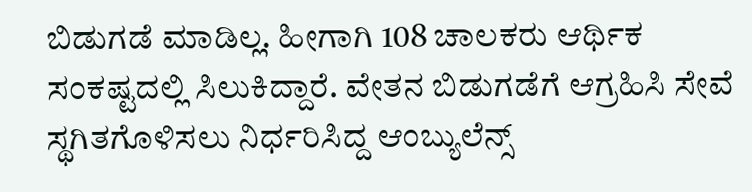ಬಿಡುಗಡೆ ಮಾಡಿಲ್ಲ. ಹೀಗಾಗಿ 108 ಚಾಲಕರು ಆರ್ಥಿಕ ಸಂಕಷ್ಟದಲ್ಲಿ ಸಿಲುಕಿದ್ದಾರೆ. ವೇತನ ಬಿಡುಗಡೆಗೆ ಆಗ್ರಹಿಸಿ ಸೇವೆ ಸ್ಥಗಿತಗೊಳಿಸಲು ನಿರ್ಧರಿಸಿದ್ದ ಆಂಬ್ಯುಲೆನ್ಸ್‌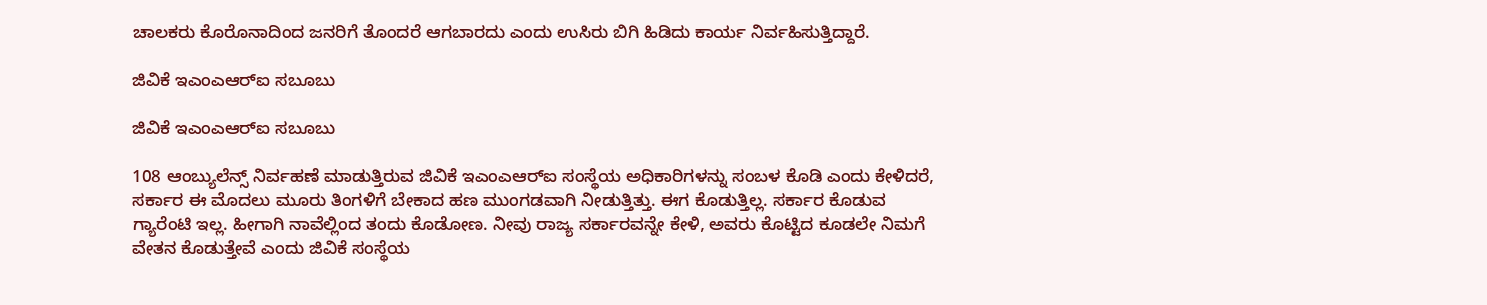ಚಾಲಕರು ಕೊರೊನಾದಿಂದ ಜನರಿಗೆ ತೊಂದರೆ ಆಗಬಾರದು ಎಂದು ಉಸಿರು ಬಿಗಿ ಹಿಡಿದು ಕಾರ್ಯ ನಿರ್ವಹಿಸುತ್ತಿದ್ದಾರೆ.

ಜಿವಿಕೆ ಇಎಂಎಆರ್‌ಐ ಸಬೂಬು

ಜಿವಿಕೆ ಇಎಂಎಆರ್‌ಐ ಸಬೂಬು

108 ಆಂಬ್ಯುಲೆನ್ಸ್ ನಿರ್ವಹಣೆ ಮಾಡುತ್ತಿರುವ ಜಿವಿಕೆ ಇಎಂಎಆರ್‌ಐ ಸಂಸ್ಥೆಯ ಅಧಿಕಾರಿಗಳನ್ನು ಸಂಬಳ ಕೊಡಿ ಎಂದು ಕೇಳಿದರೆ, ಸರ್ಕಾರ ಈ ಮೊದಲು ಮೂರು ತಿಂಗಳಿಗೆ ಬೇಕಾದ ಹಣ ಮುಂಗಡವಾಗಿ ನೀಡುತ್ತಿತ್ತು. ಈಗ ಕೊಡುತ್ತಿಲ್ಲ. ಸರ್ಕಾರ ಕೊಡುವ ಗ್ಯಾರೆಂಟಿ ಇಲ್ಲ. ಹೀಗಾಗಿ ನಾವೆಲ್ಲಿಂದ ತಂದು ಕೊಡೋಣ. ನೀವು ರಾಜ್ಯ ಸರ್ಕಾರವನ್ನೇ ಕೇಳಿ, ಅವರು ಕೊಟ್ಟಿದ ಕೂಡಲೇ ನಿಮಗೆ ವೇತನ ಕೊಡುತ್ತೇವೆ ಎಂದು ಜಿವಿಕೆ ಸಂಸ್ಥೆಯ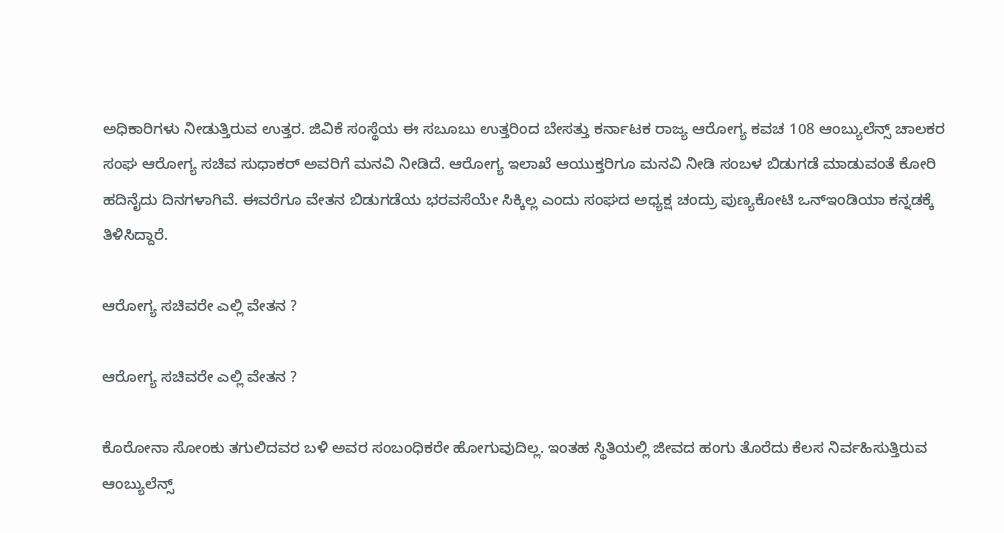ಅಧಿಕಾರಿಗಳು ನೀಡುತ್ತಿರುವ ಉತ್ತರ. ಜಿವಿಕೆ ಸಂಸ್ಥೆಯ ಈ ಸಬೂಬು ಉತ್ತರಿಂದ ಬೇಸತ್ತು ಕರ್ನಾಟಕ ರಾಜ್ಯ ಆರೋಗ್ಯ ಕವಚ 108 ಆಂಬ್ಯುಲೆನ್ಸ್ ಚಾಲಕರ ಸಂಘ ಆರೋಗ್ಯ ಸಚಿವ ಸುಧಾಕರ್ ಅವರಿಗೆ ಮನವಿ ನೀಡಿದೆ. ಆರೋಗ್ಯ ಇಲಾಖೆ ಆಯುಕ್ತರಿಗೂ ಮನವಿ ನೀಡಿ ಸಂಬಳ ಬಿಡುಗಡೆ ಮಾಡುವಂತೆ ಕೋರಿ ಹದಿನೈದು ದಿನಗಳಾಗಿವೆ. ಈವರೆಗೂ ವೇತನ ಬಿಡುಗಡೆಯ ಭರವಸೆಯೇ ಸಿಕ್ಕಿಲ್ಲ ಎಂದು ಸಂಘದ ಅಧ್ಯಕ್ಷ ಚಂದ್ರು ಪುಣ್ಯಕೋಟಿ ಒನ್ಇಂಡಿಯಾ ಕನ್ನಡಕ್ಕೆ ತಿಳಿಸಿದ್ದಾರೆ.

ಆರೋಗ್ಯ ಸಚಿವರೇ ಎಲ್ಲಿ ವೇತನ ?

ಆರೋಗ್ಯ ಸಚಿವರೇ ಎಲ್ಲಿ ವೇತನ ?

ಕೊರೋನಾ ಸೋಂಕು ತಗುಲಿದವರ ಬಳಿ ಅವರ ಸಂಬಂಧಿಕರೇ ಹೋಗುವುದಿಲ್ಲ. ಇಂತಹ ಸ್ಥಿತಿಯಲ್ಲಿ ಜೀವದ ಹಂಗು ತೊರೆದು ಕೆಲಸ ನಿರ್ವಹಿಸುತ್ತಿರುವ ಆಂಬ್ಯುಲೆನ್ಸ್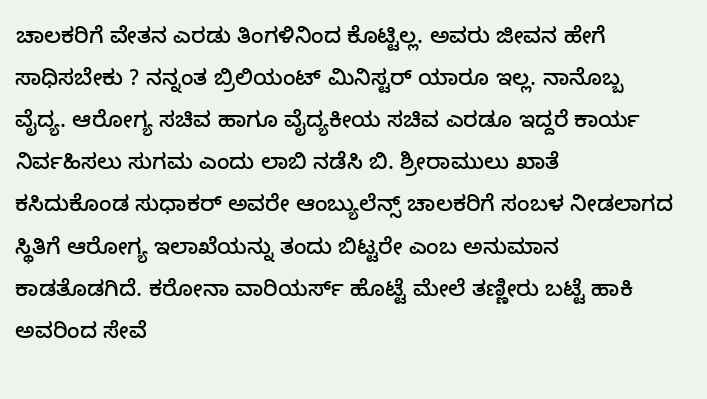ಚಾಲಕರಿಗೆ ವೇತನ ಎರಡು ತಿಂಗಳಿನಿಂದ ಕೊಟ್ಟಿಲ್ಲ. ಅವರು ಜೀವನ ಹೇಗೆ ಸಾಧಿಸಬೇಕು ? ನನ್ನಂತ ಬ್ರಿಲಿಯಂಟ್ ಮಿನಿಸ್ಟರ್ ಯಾರೂ ಇಲ್ಲ. ನಾನೊಬ್ಬ ವೈದ್ಯ. ಆರೋಗ್ಯ ಸಚಿವ ಹಾಗೂ ವೈದ್ಯಕೀಯ ಸಚಿವ ಎರಡೂ ಇದ್ದರೆ ಕಾರ್ಯ ನಿರ್ವಹಿಸಲು ಸುಗಮ ಎಂದು ಲಾಬಿ ನಡೆಸಿ ಬಿ. ಶ್ರೀರಾಮುಲು ಖಾತೆ ಕಸಿದುಕೊಂಡ ಸುಧಾಕರ್ ಅವರೇ ಆಂಬ್ಯುಲೆನ್ಸ್ ಚಾಲಕರಿಗೆ ಸಂಬಳ ನೀಡಲಾಗದ ಸ್ಥಿತಿಗೆ ಆರೋಗ್ಯ ಇಲಾಖೆಯನ್ನು ತಂದು ಬಿಟ್ಟರೇ ಎಂಬ ಅನುಮಾನ ಕಾಡತೊಡಗಿದೆ. ಕರೋನಾ ವಾರಿಯರ್ಸ್ ಹೊಟ್ಟೆ ಮೇಲೆ ತಣ್ಣೀರು ಬಟ್ಟೆ ಹಾಕಿ ಅವರಿಂದ ಸೇವೆ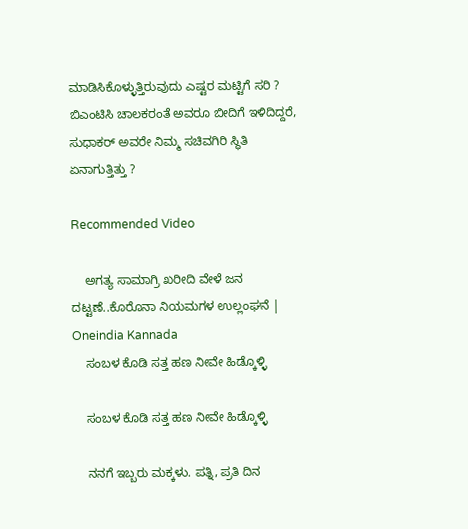ಮಾಡಿಸಿಕೊಳ್ಳುತ್ತಿರುವುದು ಎಷ್ಟರ ಮಟ್ಟಿಗೆ ಸರಿ ? ಬಿಎಂಟಿಸಿ ಚಾಲಕರಂತೆ ಅವರೂ ಬೀದಿಗೆ ಇಳಿದಿದ್ದರೆ, ಸುಧಾಕರ್ ಅವರೇ ನಿಮ್ಮ ಸಚಿವಗಿರಿ ಸ್ಥಿತಿ ಏನಾಗುತ್ತಿತ್ತು ?

Recommended Video

    ಅಗತ್ಯ ಸಾಮಾಗ್ರಿ ಖರೀದಿ ವೇಳೆ ಜನ ದಟ್ಟಣೆ..ಕೊರೊನಾ ನಿಯಮಗಳ ಉಲ್ಲಂಘನೆ | Oneindia Kannada
    ಸಂಬಳ ಕೊಡಿ ಸತ್ತ ಹಣ ನೀವೇ ಹಿಡ್ಕೊಳ್ಳಿ

    ಸಂಬಳ ಕೊಡಿ ಸತ್ತ ಹಣ ನೀವೇ ಹಿಡ್ಕೊಳ್ಳಿ

    ನನಗೆ ಇಬ್ಬರು ಮಕ್ಕಳು. ಪತ್ನಿ, ಪ್ರತಿ ದಿನ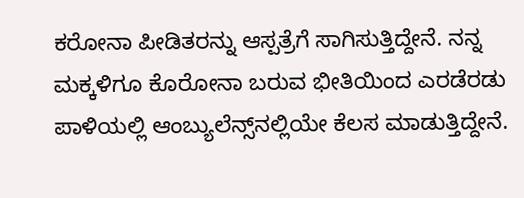ಕರೋನಾ ಪೀಡಿತರನ್ನು ಆಸ್ಪತ್ರೆಗೆ ಸಾಗಿಸುತ್ತಿದ್ದೇನೆ. ನನ್ನ ಮಕ್ಕಳಿಗೂ ಕೊರೋನಾ ಬರುವ ಭೀತಿಯಿಂದ ಎರಡೆರಡು ಪಾಳಿಯಲ್ಲಿ ಆಂಬ್ಯುಲೆನ್ಸ್‌ನಲ್ಲಿಯೇ ಕೆಲಸ ಮಾಡುತ್ತಿದ್ದೇನೆ.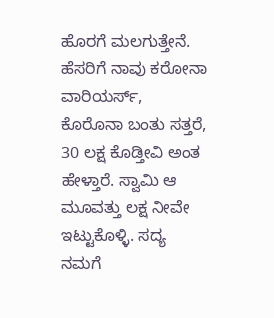ಹೊರಗೆ ಮಲಗುತ್ತೇನೆ. ಹೆಸರಿಗೆ ನಾವು ಕರೋನಾ ವಾರಿಯರ್ಸ್, ಕೊರೊನಾ ಬಂತು ಸತ್ತರೆ, 30 ಲಕ್ಷ ಕೊಡ್ತೀವಿ ಅಂತ ಹೇಳ್ತಾರೆ. ಸ್ವಾಮಿ ಆ ಮೂವತ್ತು ಲಕ್ಷ ನೀವೇ ಇಟ್ಟುಕೊಳ್ಳಿ. ಸದ್ಯ ನಮಗೆ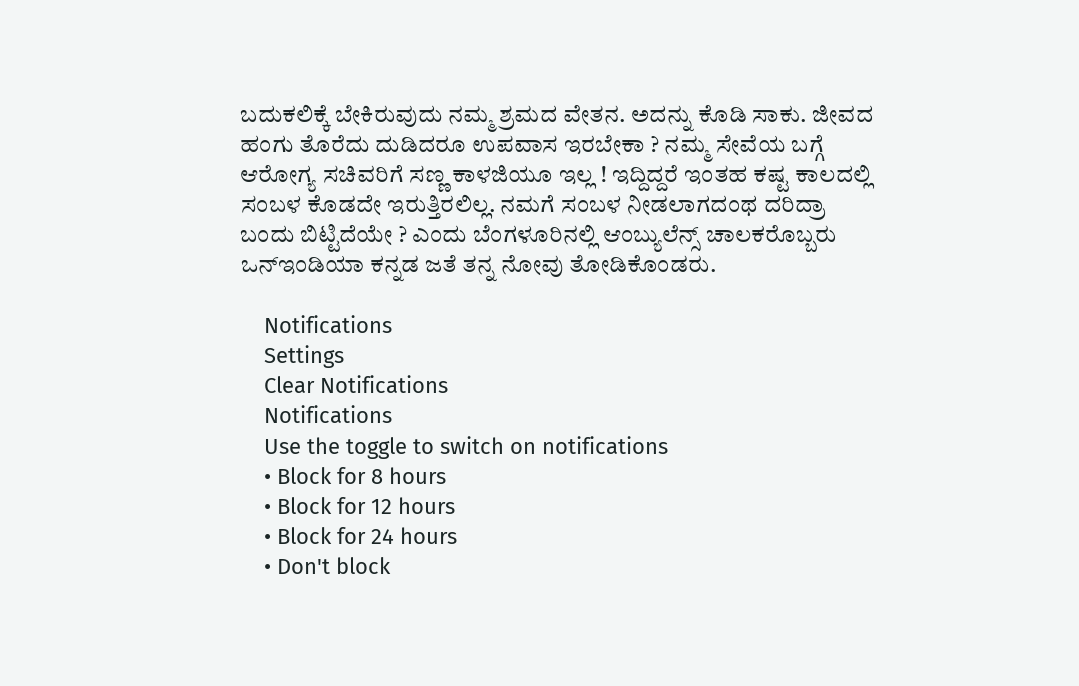ಬದುಕಲಿಕ್ಕೆ ಬೇಕಿರುವುದು ನಮ್ಮ ಶ್ರಮದ ವೇತನ. ಅದನ್ನು ಕೊಡಿ ಸಾಕು. ಜೀವದ ಹಂಗು ತೊರೆದು ದುಡಿದರೂ ಉಪವಾಸ ಇರಬೇಕಾ ? ನಮ್ಮ ಸೇವೆಯ ಬಗ್ಗೆ ಆರೋಗ್ಯ ಸಚಿವರಿಗೆ ಸಣ್ಣ ಕಾಳಜಿಯೂ ಇಲ್ಲ ! ಇದ್ದಿದ್ದರೆ ಇಂತಹ ಕಷ್ಟ ಕಾಲದಲ್ಲಿ ಸಂಬಳ ಕೊಡದೇ ಇರುತ್ತಿರಲಿಲ್ಲ. ನಮಗೆ ಸಂಬಳ ನೀಡಲಾಗದಂಥ ದರಿದ್ರಾ ಬಂದು ಬಿಟ್ಟಿದೆಯೇ ? ಎಂದು ಬೆಂಗಳೂರಿನಲ್ಲಿ ಆಂಬ್ಯುಲೆನ್ಸ್ ಚಾಲಕರೊಬ್ಬರು ಒನ್ಇಂಡಿಯಾ ಕನ್ನಡ ಜತೆ ತನ್ನ ನೋವು ತೋಡಿಕೊಂಡರು.

    Notifications
    Settings
    Clear Notifications
    Notifications
    Use the toggle to switch on notifications
    • Block for 8 hours
    • Block for 12 hours
    • Block for 24 hours
    • Don't block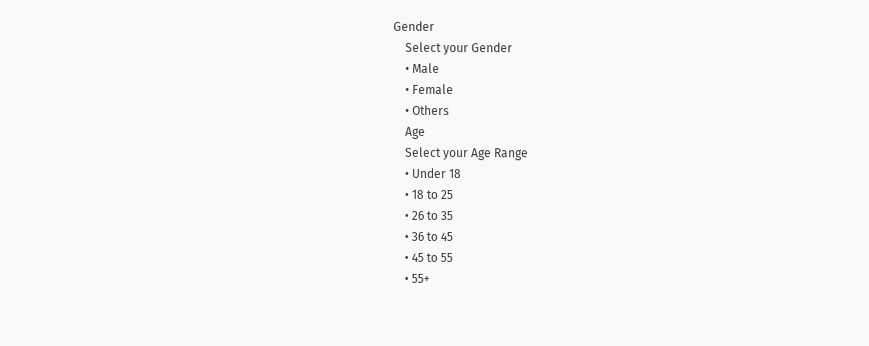Gender
    Select your Gender
    • Male
    • Female
    • Others
    Age
    Select your Age Range
    • Under 18
    • 18 to 25
    • 26 to 35
    • 36 to 45
    • 45 to 55
    • 55+